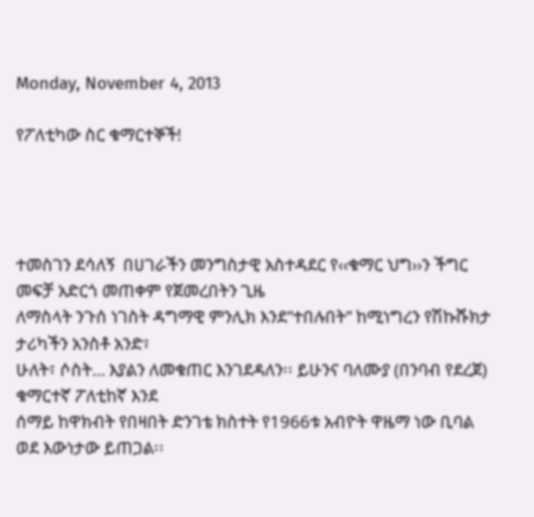Monday, November 4, 2013

የፖለቲካው ስር ቁማርተኞች!




ተመስገን ደሳለኝ  በሀገራችን መንግስታዊ አስተዳደር የ‹‹ቁማር ህግ››ን ችግር መፍቻ አድርጎ መጠቀም የጀመረበትን ጊዜ
ለማስላት ንጉሰ ነገስት ዳግማዊ ምንሊክ እንደ”ተበሉበት” ከሚነግረን የሽኩሹክታ ታሪካችን አንስቶ አንድ፣
ሁለት፣ ሶስት… እያልን ለመቁጠር እንገደዳለን፡፡ ይሁንና ባለሙያ (በንባብ የደረጀ) ቁማርተኛ ፖለቲከኛ እንደ
ሰማይ ከዋክብት የበዛበት ድንገቴ ክስተት የ1966ቱ አብዮት ዋዜማ ነው ቢባል ወደ እውነታው ይጠጋል፡፡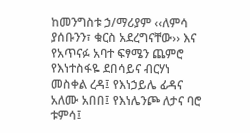ከመንግስቱ ኃ/ማሪያም ‹‹ለምሳ ያሰቡንን፣ ቁርስ አደረግናቸው›› እና የአጥናፉ አባተ ፍፃሜን ጨምሮ
የእነተስፋዬ ደበሳይና ብርሃነ መስቀል ረዳ፤ የእነኃይሌ ፊዳና አለሙ አበበ፤ የእነሌንጮ ለታና ባሮ ቱምሳ፤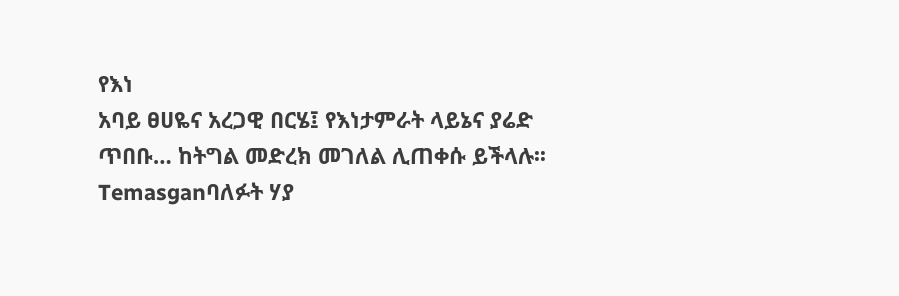የእነ
አባይ ፀሀዬና አረጋዊ በርሄ፤ የእነታምራት ላይኔና ያሬድ ጥበቡ… ከትግል መድረክ መገለል ሊጠቀሱ ይችላሉ፡፡
Temasganባለፉት ሃያ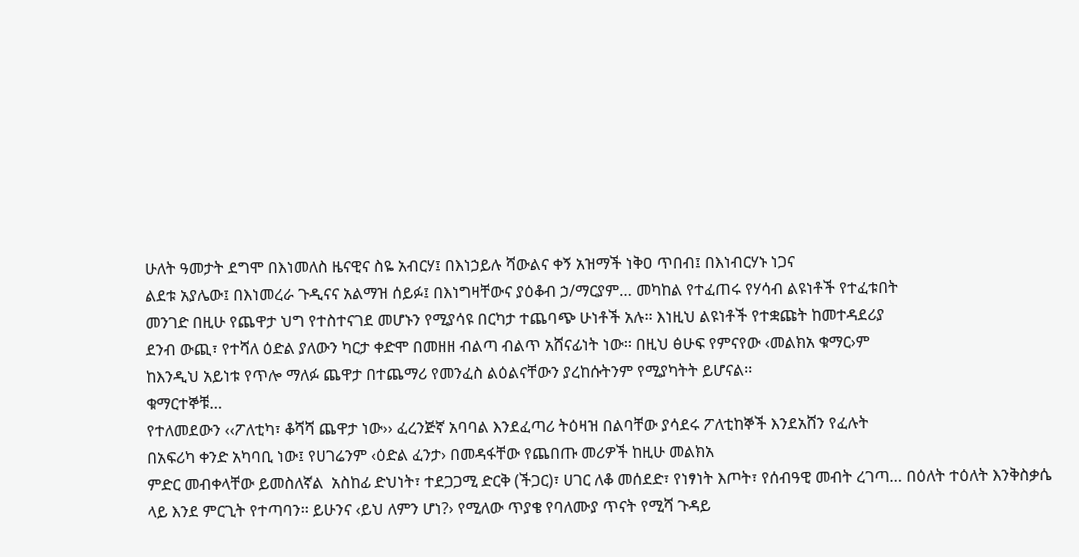ሁለት ዓመታት ደግሞ በእነመለስ ዜናዊና ስዬ አብርሃ፤ በእነኃይሉ ሻውልና ቀኝ አዝማች ነቅዐ ጥበብ፤ በእነብርሃኑ ነጋና
ልደቱ አያሌው፤ በእነመረራ ጉዲናና አልማዝ ሰይፉ፤ በእነግዛቸውና ያዕቆብ ኃ/ማርያም… መካከል የተፈጠሩ የሃሳብ ልዩነቶች የተፈቱበት
መንገድ በዚሁ የጨዋታ ህግ የተስተናገደ መሆኑን የሚያሳዩ በርካታ ተጨባጭ ሁነቶች አሉ፡፡ እነዚህ ልዩነቶች የተቋጩት ከመተዳደሪያ
ደንብ ውጪ፣ የተሻለ ዕድል ያለውን ካርታ ቀድሞ በመዘዘ ብልጣ ብልጥ አሸናፊነት ነው፡፡ በዚህ ፅሁፍ የምናየው ‹መልክአ ቁማር›ም
ከእንዲህ አይነቱ የጥሎ ማለፉ ጨዋታ በተጨማሪ የመንፈስ ልዕልናቸውን ያረከሱትንም የሚያካትት ይሆናል፡፡
ቁማርተኞቹ…
የተለመደውን ‹‹ፖለቲካ፣ ቆሻሻ ጨዋታ ነው›› ፈረንጅኛ አባባል እንደፈጣሪ ትዕዛዝ በልባቸው ያሳደሩ ፖለቲከኞች እንደአሸን የፈሉት
በአፍሪካ ቀንድ አካባቢ ነው፤ የሀገሬንም ‹ዕድል ፈንታ› በመዳፋቸው የጨበጡ መሪዎች ከዚሁ መልክአ
ምድር መብቀላቸው ይመስለኛል  አስከፊ ድህነት፣ ተደጋጋሚ ድርቅ (ችጋር)፣ ሀገር ለቆ መሰደድ፣ የነፃነት እጦት፣ የሰብዓዊ መብት ረገጣ… በዕለት ተዕለት እንቅስቃሴ ላይ እንደ ምርጊት የተጣባን፡፡ ይሁንና ‹ይህ ለምን ሆነ?› የሚለው ጥያቄ የባለሙያ ጥናት የሚሻ ጉዳይ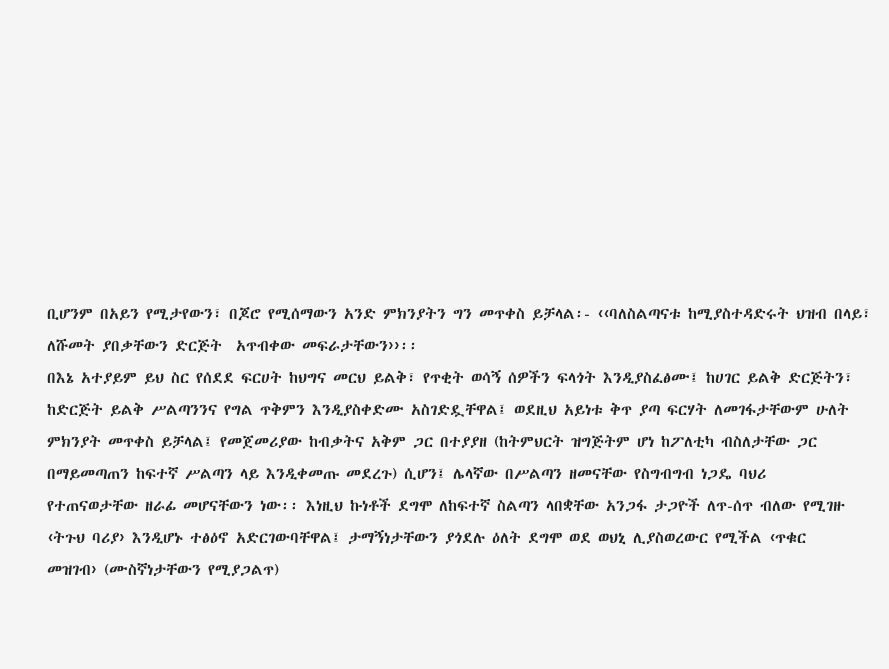ቢሆንም በአይን የሚታየውን፣ በጆሮ የሚሰማውን አንድ ምክንያትን ግን መጥቀስ ይቻላል፡- ‹‹ባለስልጣናቱ ከሚያስተዳድሩት ህዝብ በላይ፣ ለሹመት ያበቃቸውን ድርጅት  አጥብቀው መፍራታቸውን››፡፡
በእኔ አተያይም ይህ ስር የሰደደ ፍርሀት ከህግና መርህ ይልቅ፣ የጥቂት ወሳኝ ሰዎችን ፍላጎት እንዲያስፈፅሙ፤ ከሀገር ይልቅ ድርጅትን፣
ከድርጅት ይልቅ ሥልጣንንና የግል ጥቅምን እንዲያስቀድሙ አስገድዷቸዋል፤ ወደዚህ አይነቱ ቅጥ ያጣ ፍርሃት ለመገፋታቸውም ሁለት
ምክንያት መጥቀስ ይቻላል፤ የመጀመሪያው ከብቃትና አቅም ጋር በተያያዘ (ከትምህርት ዝግጅትም ሆነ ከፖለቲካ ብስለታቸው ጋር
በማይመጣጠን ከፍተኛ ሥልጣን ላይ እንዲቀመጡ መደረጉ) ሲሆን፤ ሌላኛው በሥልጣን ዘመናቸው የስግብግብ ነጋዴ ባህሪ
የተጠናወታቸው ዘራፊ መሆናቸውን ነው፡፡ እነዚህ ኩነቶች ደግሞ ለከፍተኛ ስልጣን ላበቋቸው አንጋፋ ታጋዮች ለጥ-ሰጥ ብለው የሚገዙ
‹ትጉህ ባሪያ› እንዲሆኑ ተፅዕኖ አድርገውባቸዋል፤ ታማኝነታቸውን ያጎደሉ ዕለት ደግሞ ወደ ወህኒ ሊያስወረውር የሚችል ‹ጥቁር
መዝገብ› (ሙስኛነታቸውን የሚያጋልጥ)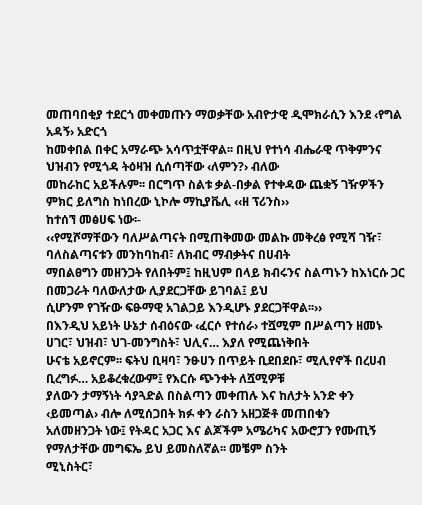መጠባበቂያ ተደርጎ መቀመጡን ማወቃቸው አብዮታዊ ዲሞክራሲን እንደ ‹የግል አዳኝ› አድርጎ
ከመቀበል በቀር አማራጭ አሳጥቷቸዋል፡፡ በዚህ የተነሳ ብሔራዊ ጥቅምንና ህዝብን የሚጎዳ ትዕዛዝ ሲሰጣቸው ‹ለምን?› ብለው
መከራከር አይችሉም፡፡ በርግጥ ስልቱ ቃል-በቃል የተቀዳው ጨቋኝ ገዥዎችን ምክር ይለግስ ከነበረው ኒኮሎ ማኪያቬሊ ‹‹ዘ ፕሪንስ››
ከተሰኘ መፅሀፍ ነው፡-
‹‹የሚሾማቸውን ባለሥልጣናት በሚጠቅመው መልኩ መቅረፅ የሚሻ ገዥ፣ ባለስልጣናቱን መንከባከብ፣ ለክብር ማብቃትና በሀብት
ማበልፀግን መዘንጋት የለበትም፤ ከዚህም በላይ ክብሩንና ስልጣኑን ከእነርሱ ጋር በመጋራት ባለውለታው ሊያደርጋቸው ይገባል፤ ይህ
ሲሆንም የገዥው ፍፁማዊ አገልጋይ እንዲሆኑ ያደርጋቸዋል፡፡››
በእንዲህ አይነት ሁኔታ ሰብዕናው ‹ፈርሶ የተሰራ› ተሿሚም በሥልጣን ዘመኑ ሀገር፣ ህዝብ፣ ህገ-መንግስት፣ ህሊና… እያለ የሚጨነቅበት
ሁናቴ አይኖርም፡፡ ፍትህ ቢዛባ፣ ንፁሀን በጥይት ቢደበደቡ፣ ሚሊየኖች በረሀብ ቢረግፉ… አይቆረቁረውም፤ የእርሱ ጭንቀት ለሿሚዎቹ
ያለውን ታማኝነት ሳያጓድል በስልጣን መቀጠሉ እና ከለታት አንድ ቀን ‹ይመጣል› ብሎ ለሚሰጋበት ክፉ ቀን ራስን አዘጋጅቶ መጠበቁን
አለመዘንጋት ነው፤ የትዳር አጋር እና ልጆችም አሜሪካና አውሮፓን የሙጢኝ የማለታቸው መግፍኤ ይህ ይመስለኛል፡፡ መቼም ስንት
ሚኒስትር፣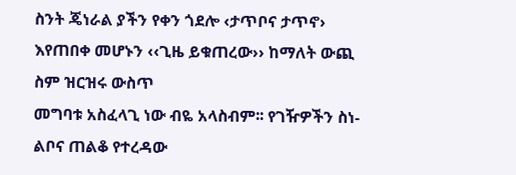ስንት ጄነራል ያችን የቀን ጎደሎ ‹ታጥቦና ታጥኖ› እየጠበቀ መሆኑን ‹‹ጊዜ ይቁጠረው›› ከማለት ውጪ ስም ዝርዝሩ ውስጥ
መግባቱ አስፈላጊ ነው ብዬ አላስብም፡፡ የገዥዎችን ስነ-ልቦና ጠልቆ የተረዳው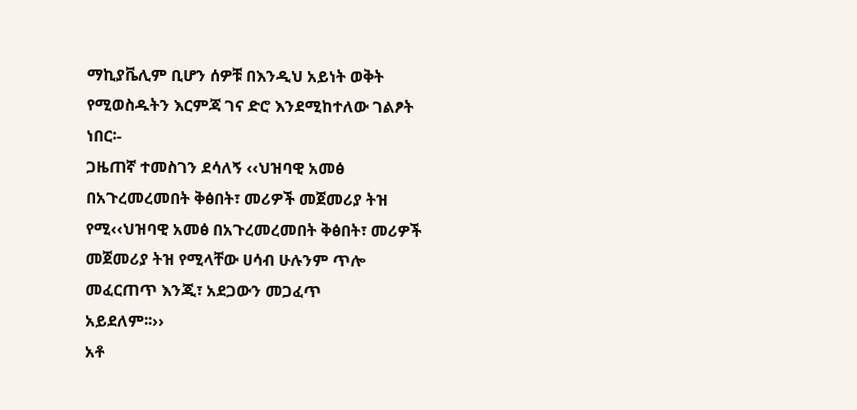ማኪያቬሊም ቢሆን ሰዎቹ በእንዲህ አይነት ወቅት
የሚወስዱትን እርምጃ ገና ድሮ እንደሚከተለው ገልፆት ነበር፡-
ጋዜጠኛ ተመስገን ደሳለኝ ‹‹ህዝባዊ አመፅ በአጉረመረመበት ቅፅበት፣ መሪዎች መጀመሪያ ትዝ የሚ‹‹ህዝባዊ አመፅ በአጉረመረመበት ቅፅበት፣ መሪዎች መጀመሪያ ትዝ የሚላቸው ሀሳብ ሁሉንም ጥሎ መፈርጠጥ እንጂ፣ አደጋውን መጋፈጥ
አይደለም፡፡››
አቶ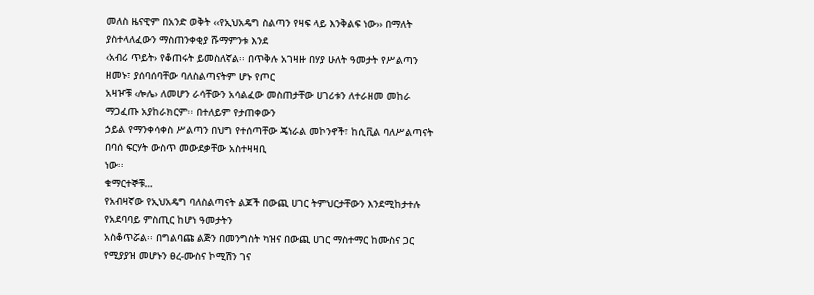መለስ ዜናዊም በአንድ ወቅት ‹‹የኢህአዴግ ስልጣን የዛፍ ላይ እንቅልፍ ነው›› በማለት ያስተላለፈውን ማስጠንቀቂያ ሹማምንቱ እንደ
‹አብሪ ጥይት› የቆጠሩት ይመስለኛል፡፡ በጥቅሉ አገዛዙ በሃያ ሁለት ዓመታት የሥልጣን ዘመኑ፣ ያሰባሰባቸው ባለስልጣናትም ሆኑ የጦር
አዛዦቹ ‹ሎሌ› ለመሆን ራሳቸውን አሳልፈው መስጠታቸው ሀገሪቱን ለተራዘመ መከራ ማጋፈጡ አያከራክርም፡፡ በተለይም የታጠቀውን
ኃይል የማንቀሳቀስ ሥልጣን በህግ የተሰጣቸው ጄነራል መኮንኖች፣ ከሲቪል ባለሥልጣናት በባሰ ፍርሃት ውስጥ መውደቃቸው አስተዛዛቢ
ነው፡፡
ቁማርተኞቹ…
የአብዛኛው የኢህአዴግ ባለስልጣናት ልጆች በውጪ ሀገር ትምህርታቸውን እንደሚከታተሉ የአደባባይ ምስጢር ከሆነ ዓመታትን
አስቆጥሯል፡፡ በግልባጩ ልጅን በመንግስት ካዝና በውጪ ሀገር ማስተማር ከሙስና ጋር የሚያያዝ መሆኑን ፀረ-ሙስና ኮሚሽን ገና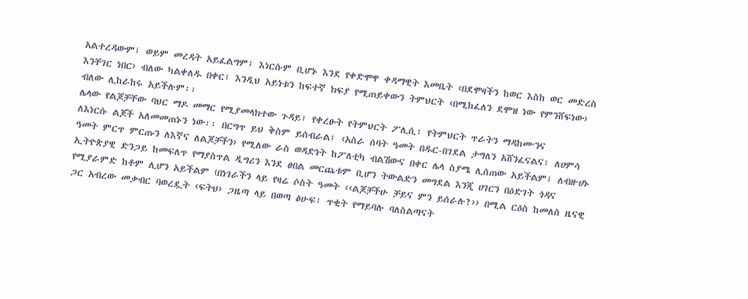አልተረዳውም፤ ወይም መረዳት አይፈልግም፤ እነርሱም ቢሆኑ እንደ የቀድሞዋ ቀዳማዊት እመቤት ‹በደሞዛችን ከወር እስከ ወር መድረስ
እንቸገር ነበር› ብለው ካልቀለዱ በቀር፣ እንዲህ አይነቱን ከፍተኛ ክፍያ የሚጠይቀውን ትምህርት ‹በሚከፈለን ደሞዝ ነው የምንሸፍነው›
ብለው ሊከራከሩ አይችሉም፡፡
ሌላው የልጆቻቸው ባህር ማዶ መማር የሚያመላክተው ጉዳይ፣ የቀረፁት የትምህርት ፖሊሲ፣ የትምህርት ጥራትን ማዳከሙንና
ለእነርሱ ልጆች አለመመጠኑን ነው፡፡ በርግጥ ይህ ቅስም ይሰብራል፤ ‹አስራ ሰባት ዓመት በዱር-በገደል ታግለን አሸንፈናልና፣ ለሀምሳ
ዓመት ምርጥ ምርጡን ለእኛና ለልጆቻችን› የሚለው ራስ ወዳድነት ከፖለቲካ ብልሽውና በቀር ሌላ ስያሜ ሊሰጠው አይችልም፤ ለብዙሀኑ
ኢትዮጵያዊ ድንጋይ ከመፍለጥ የማያስጥል ዲግሪን እንደ ፀበል መርጨቱም ቢሆን ትውልድን መግደል እንጂ ሀገርን በዕድገት ጎዳና
የሚያራምድ ከቶም ሊሆን አይችልም (በነገራችን ላይ የዛሬ ሶስት ዓመት ‹‹ልጆቻችሁ ቻይና ምን ይሰራሉ?›› በሚል ርዕስ ከመለስ ዜናዊ
ጋር አብረው መቃብር ባወረዷት ‹ፍትህ› ጋዜጣ ላይ በወጣ ፅሁፍ፣ ጥቂት የማይባሉ ባለስልጣናት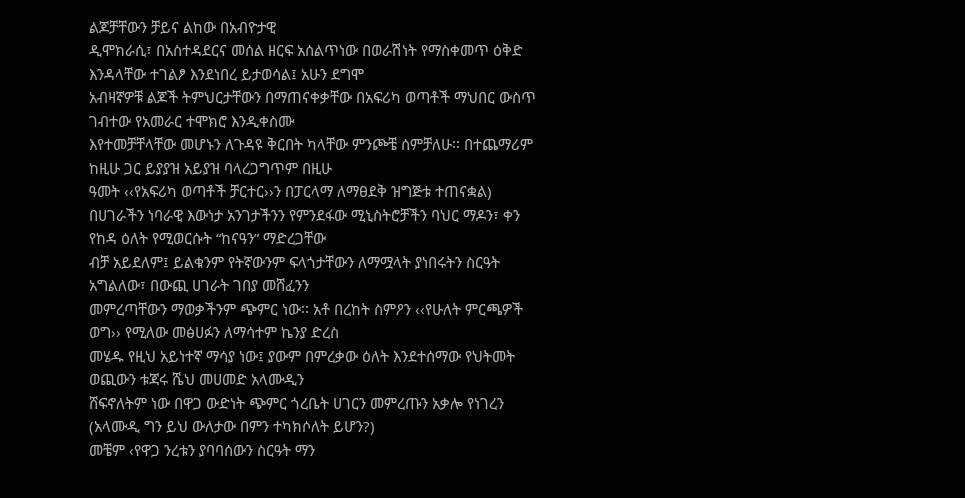ልጆቻቸውን ቻይና ልከው በአብዮታዊ
ዲሞክራሲ፣ በአስተዳደርና መሰል ዘርፍ አሰልጥነው በወራሽነት የማስቀመጥ ዕቅድ እንዳላቸው ተገልፆ እንደነበረ ይታወሳል፤ አሁን ደግሞ
አብዛኛዎቹ ልጆች ትምህርታቸውን በማጠናቀቃቸው በአፍሪካ ወጣቶች ማህበር ውስጥ ገብተው የአመራር ተሞክሮ እንዲቀስሙ
እየተመቻቸላቸው መሆኑን ለጉዳዩ ቅርበት ካላቸው ምንጮቼ ሰምቻለሁ፡፡ በተጨማሪም ከዚሁ ጋር ይያያዝ አይያዝ ባላረጋግጥም በዚሁ
ዓመት ‹‹የአፍሪካ ወጣቶች ቻርተር››ን በፓርላማ ለማፀደቅ ዝግጅቱ ተጠናቋል)
በሀገራችን ነባራዊ እውነታ አንገታችንን የምንደፋው ሚኒስትሮቻችን ባህር ማዶን፣ ቀን የከዳ ዕለት የሚወርሱት “ከናዓን” ማድረጋቸው
ብቻ አይደለም፤ ይልቁንም የትኛውንም ፍላጎታቸውን ለማሟላት ያነበሩትን ስርዓት አግልለው፣ በውጪ ሀገራት ገበያ መሸፈንን
መምረጣቸውን ማወቃችንም ጭምር ነው፡፡ አቶ በረከት ስምዖን ‹‹የሁለት ምርጫዎች ወግ›› የሚለው መፅሀፉን ለማሳተም ኬንያ ድረስ
መሄዱ የዚህ አይነተኛ ማሳያ ነው፤ ያውም በምረቃው ዕለት እንደተሰማው የህትመት ወጪውን ቱጃሩ ሼህ መሀመድ አላሙዲን
ሸፍኖለትም ነው በዋጋ ውድነት ጭምር ጎረቤት ሀገርን መምረጡን አቃሎ የነገረን (አላሙዲ ግን ይህ ውለታው በምን ተካክሶለት ይሆን?)
መቼም ‹የዋጋ ንረቱን ያባባሰውን ስርዓት ማን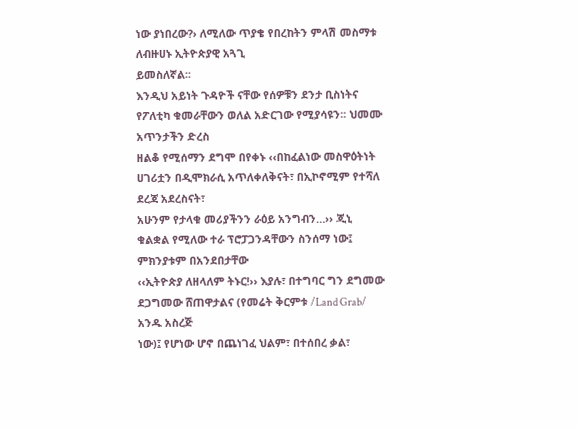ነው ያነበረው?› ለሚለው ጥያቄ የበረከትን ምላሽ መስማቱ ለብዙሀኑ ኢትዮጵያዊ አጓጊ
ይመስለኛል፡፡
እንዲህ አይነት ጉዳዮች ናቸው የሰዎቹን ደንታ ቢስነትና የፖለቲካ ቁመራቸውን ወለል አድርገው የሚያሳዩን፡፡ ህመሙ አጥንታችን ድረስ
ዘልቆ የሚሰማን ደግሞ በየቀኑ ‹‹በከፈልነው መስዋዕትነት ሀገሪቷን በዲሞክራሲ አጥለቀለቅናት፣ በኢኮኖሚም የተሻለ ደረጃ አደረስናት፣
አሁንም የታላቁ መሪያችንን ራዕይ አንግብን…›› ጂኒ ቁልቋል የሚለው ተራ ፕሮፓጋንዳቸውን ስንሰማ ነው፤ ምክንያቱም በአንደበታቸው
‹‹ኢትዮጵያ ለዘላለም ትኑር!›› እያሉ፣ በተግባር ግን ደግመው ደጋግመው ሸጠዋታልና (የመሬት ቅርምቱ /Land Grab/ አንዱ አስረጅ
ነው)፤ የሆነው ሆኖ በጨነገፈ ህልም፣ በተሰበረ ቃል፣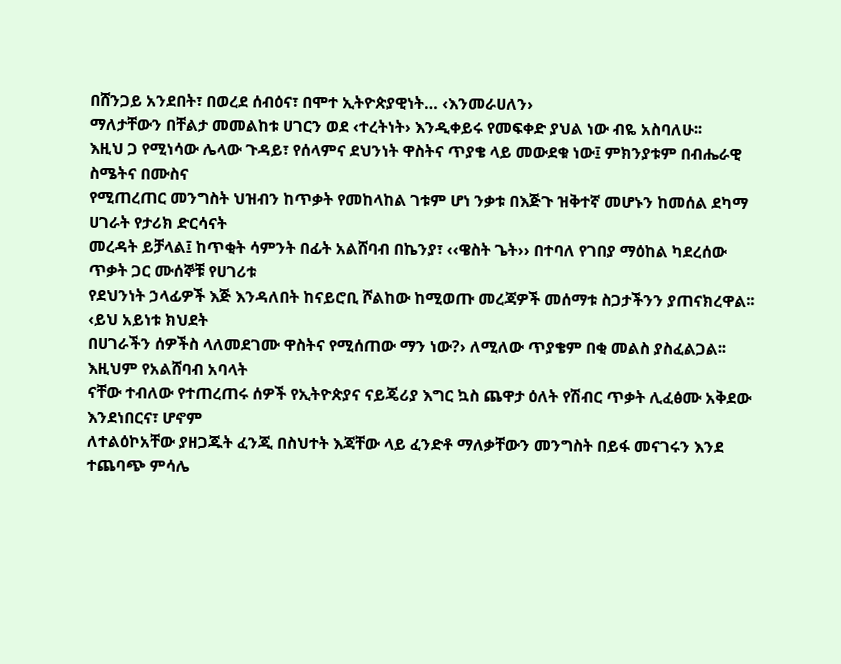በሸንጋይ አንደበት፣ በወረደ ሰብዕና፣ በሞተ ኢትዮጵያዊነት… ‹እንመራሀለን›
ማለታቸውን በቸልታ መመልከቱ ሀገርን ወደ ‹ተረትነት› እንዲቀይሩ የመፍቀድ ያህል ነው ብዬ አስባለሁ፡፡
እዚህ ጋ የሚነሳው ሌላው ጉዳይ፣ የሰላምና ደህንነት ዋስትና ጥያቄ ላይ መውደቁ ነው፤ ምክንያቱም በብሔራዊ ስሜትና በሙስና
የሚጠረጠር መንግስት ህዝብን ከጥቃት የመከላከል ገቱም ሆነ ንቃቱ በእጅጉ ዝቅተኛ መሆኑን ከመሰል ደካማ ሀገራት የታሪክ ድርሳናት
መረዳት ይቻላል፤ ከጥቂት ሳምንት በፊት አልሸባብ በኬንያ፣ ‹‹ዌስት ጌት›› በተባለ የገበያ ማዕከል ካደረሰው ጥቃት ጋር ሙሰኞቹ የሀገሪቱ
የደህንነት ኃላፊዎች እጅ እንዳለበት ከናይሮቢ ሾልከው ከሚወጡ መረጃዎች መሰማቱ ስጋታችንን ያጠናክረዋል፡፡ ‹ይህ አይነቱ ክህደት
በሀገራችን ሰዎችስ ላለመደገሙ ዋስትና የሚሰጠው ማን ነው?› ለሚለው ጥያቄም በቂ መልስ ያስፈልጋል፡፡ እዚህም የአልሸባብ አባላት
ናቸው ተብለው የተጠረጠሩ ሰዎች የኢትዮጵያና ናይጄሪያ እግር ኳስ ጨዋታ ዕለት የሽብር ጥቃት ሊፈፅሙ አቅደው እንደነበርና፣ ሆኖም
ለተልዕኮአቸው ያዘጋጁት ፈንጂ በስህተት እጃቸው ላይ ፈንድቶ ማለቃቸውን መንግስት በይፋ መናገሩን እንደ ተጨባጭ ምሳሌ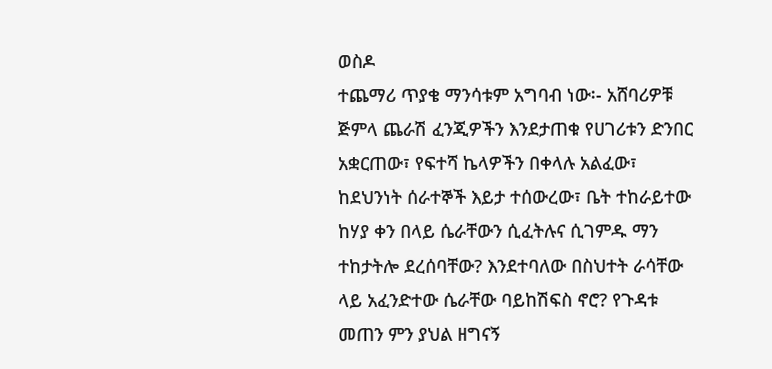ወስዶ
ተጨማሪ ጥያቄ ማንሳቱም አግባብ ነው፡- አሸባሪዎቹ ጅምላ ጨራሽ ፈንጂዎችን እንደታጠቁ የሀገሪቱን ድንበር አቋርጠው፣ የፍተሻ ኬላዎችን በቀላሉ አልፈው፣ ከደህንነት ሰራተኞች እይታ ተሰውረው፣ ቤት ተከራይተው ከሃያ ቀን በላይ ሴራቸውን ሲፈትሉና ሲገምዱ ማን
ተከታትሎ ደረሰባቸው? እንደተባለው በስህተት ራሳቸው ላይ አፈንድተው ሴራቸው ባይከሽፍስ ኖሮ? የጉዳቱ መጠን ምን ያህል ዘግናኝ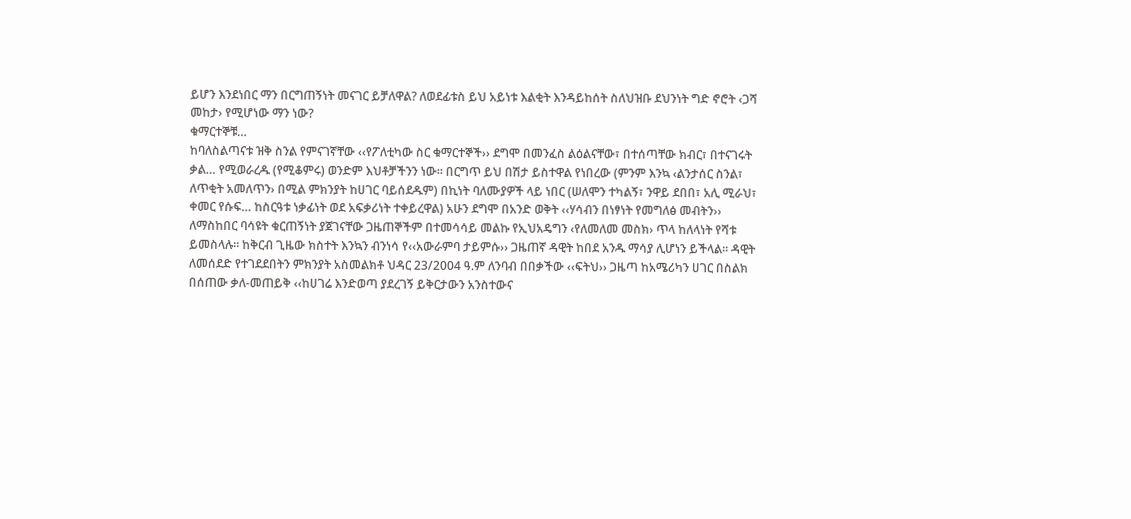ይሆን እንደነበር ማን በርግጠኝነት መናገር ይቻለዋል? ለወደፊቱስ ይህ አይነቱ እልቂት እንዳይከሰት ስለህዝቡ ደህንነት ግድ ኖሮት ‹ጋሻ
መከታ› የሚሆነው ማን ነው?
ቁማርተኞቹ…
ከባለስልጣናቱ ዝቅ ስንል የምናገኛቸው ‹‹የፖለቲካው ስር ቁማርተኞች›› ደግሞ በመንፈስ ልዕልናቸው፣ በተሰጣቸው ክብር፣ በተናገሩት
ቃል… የሚወራረዱ (የሚቆምሩ) ወንድም እህቶቻችንን ነው፡፡ በርግጥ ይህ በሽታ ይስተዋል የነበረው (ምንም እንኳ ‹ልንታሰር ስንል፣
ለጥቂት አመለጥን› በሚል ምክንያት ከሀገር ባይሰደዱም) በኪነት ባለሙያዎች ላይ ነበር (ሠለሞን ተካልኝ፣ ንዋይ ደበበ፣ አሊ ሚራህ፣
ቀመር የሱፍ… ከስርዓቱ ነቃፊነት ወደ አፍቃሪነት ተቀይረዋል) አሁን ደግሞ በአንድ ወቅት ‹‹ሃሳብን በነፃነት የመግለፅ መብትን››
ለማስከበር ባሳዩት ቁርጠኝነት ያጀገናቸው ጋዜጠኞችም በተመሳሳይ መልኩ የኢህአዴግን ‹የለመለመ መስክ› ጥላ ከለላነት የሻቱ
ይመስላሉ፡፡ ከቅርብ ጊዜው ክስተት እንኳን ብንነሳ የ‹‹አውራምባ ታይምሱ›› ጋዜጠኛ ዳዊት ከበደ አንዱ ማሳያ ሊሆነን ይችላል፡፡ ዳዊት
ለመሰደድ የተገደደበትን ምክንያት አስመልክቶ ህዳር 23/2004 ዓ.ም ለንባብ በበቃችው ‹‹ፍትህ›› ጋዜጣ ከአሜሪካን ሀገር በስልክ
በሰጠው ቃለ-መጠይቅ ‹‹ከሀገሬ እንድወጣ ያደረገኝ ይቅርታውን አንስተውና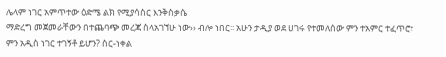ሌላም ነገር አምጥተው ዕድሜ ልክ የሚያሳስር እንቅስቃሴ
ማድረግ መጀመራቸውን በተጨባጭ መረጃ ስላአገኘሁ ነው›› ብሎ ነበር፡፡ አሁን ታዲያ ወደ ሀገሩ የተመለሰው ምን ተአምር ተፈጥሮ፣
ምን አዲስ ነገር ተገኝቶ ይሆን? ስር-ነቀል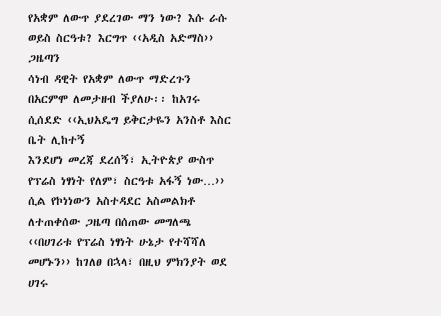የአቋም ለውጥ ያደረገው ማን ነው? እሱ ራሱ ወይስ ስርዓቱ? እርግጥ ‹‹አዲስ አድማስ›› ጋዜጣን
ሳነብ ዳዊት የአቋም ለውጥ ማድረጉን በአርምሞ ለመታዘብ ችያለሁ፡፡ ከአገሩ ሲሰደድ ‹‹ኢህአዴግ ይቅርታዬን አንስቶ እስር ቤት ሊከተኝ
እንደሆነ መረጃ ደረሰኝ፣ ኢትዮጵያ ውስጥ የፕሬስ ነፃነት የለም፣ ስርዓቱ አፋኝ ነው…›› ሲል የኮነነውን አስተዳደር አስመልክቶ
ለተጠቀሰው ጋዜጣ በሰጠው መግለጫ ‹‹በሀገሪቱ የፕሬስ ነፃነት ሁኔታ የተሻሻለ መሆኑን›› ከገለፀ በኋላ፣ በዚህ ምክንያት ወደ ሀገሩ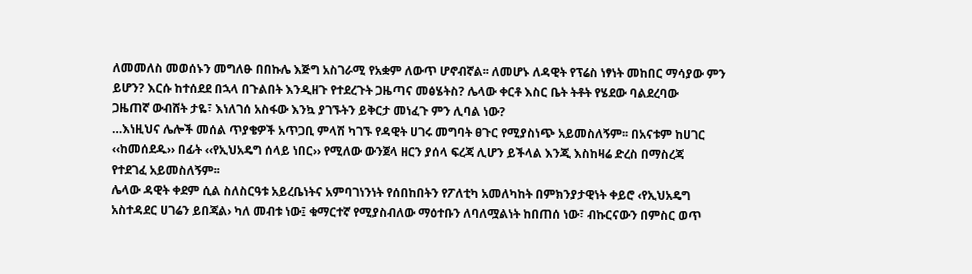ለመመለስ መወሰኑን መግለፁ በበኩሌ እጅግ አስገራሚ የአቋም ለውጥ ሆኖብኛል፡፡ ለመሆኑ ለዳዊት የፕሬስ ነፃነት መከበር ማሳያው ምን
ይሆን? እርሱ ከተሰደደ በኋላ በጉልበት እንዲዘጉ የተደረጉት ጋዜጣና መፅሄትስ? ሌላው ቀርቶ እስር ቤት ትቶት የሄደው ባልደረባው
ጋዜጠኛ ውብሸት ታዬ፣ እነለገሰ አስፋው እንኳ ያገኙትን ይቅርታ መነፈጉ ምን ሊባል ነው?
…እነዚህና ሌሎች መሰል ጥያቄዎች አጥጋቢ ምላሽ ካገኙ የዳዊት ሀገሩ መግባት ፀጉር የሚያስነጭ አይመስለኝም፡፡ በአናቱም ከሀገር
‹‹ከመሰደዱ›› በፊት ‹‹የኢህአዴግ ሰላይ ነበር›› የሚለው ውንጀላ ዘርን ያሰላ ፍረጃ ሊሆን ይችላል እንጂ እስከዛሬ ድረስ በማስረጃ
የተደገፈ አይመስለኝም፡፡
ሌላው ዳዊት ቀደም ሲል ስለስርዓቱ አይረቤነትና አምባገነንነት የሰበከበትን የፖለቲካ አመለካከት በምክንያታዊነት ቀይሮ ‹የኢህአዴግ
አስተዳደር ሀገሬን ይበጃል› ካለ መብቱ ነው፤ ቁማርተኛ የሚያስብለው ማዕተቡን ለባለሟልነት ከበጠሰ ነው፣ ብኩርናውን በምስር ወጥ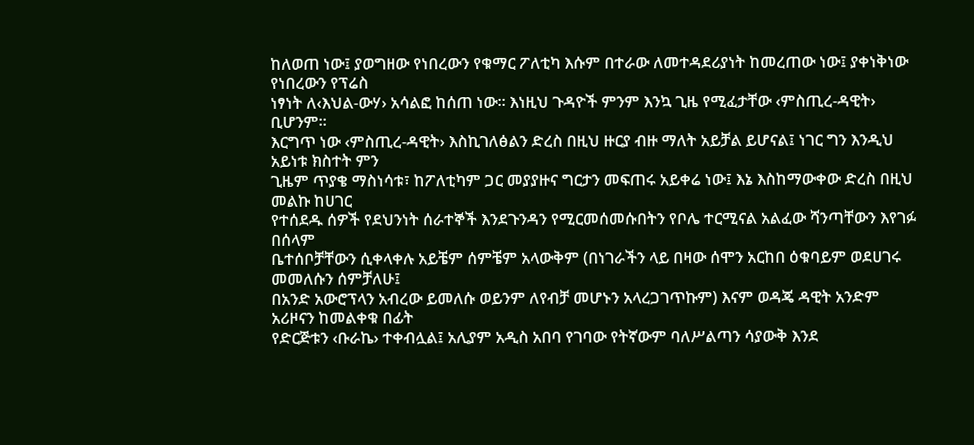ከለወጠ ነው፤ ያወግዘው የነበረውን የቁማር ፖለቲካ እሱም በተራው ለመተዳደሪያነት ከመረጠው ነው፤ ያቀነቅነው የነበረውን የፕሬስ
ነፃነት ለ‹እህል-ውሃ› አሳልፎ ከሰጠ ነው፡፡ እነዚህ ጉዳዮች ምንም እንኳ ጊዜ የሚፈታቸው ‹ምስጢረ-ዳዊት› ቢሆንም፡፡
እርግጥ ነው ‹ምስጢረ-ዳዊት› እስኪገለፅልን ድረስ በዚህ ዙርያ ብዙ ማለት አይቻል ይሆናል፤ ነገር ግን እንዲህ አይነቱ ክስተት ምን
ጊዜም ጥያቄ ማስነሳቱ፣ ከፖለቲካም ጋር መያያዙና ግርታን መፍጠሩ አይቀሬ ነው፤ እኔ እስከማውቀው ድረስ በዚህ መልኩ ከሀገር
የተሰደዱ ሰዎች የደህንነት ሰራተኞች እንደጉንዳን የሚርመሰመሱበትን የቦሌ ተርሚናል አልፈው ሻንጣቸውን እየገፉ በሰላም
ቤተሰቦቻቸውን ሲቀላቀሉ አይቼም ሰምቼም አላውቅም (በነገራችን ላይ በዛው ሰሞን አርከበ ዕቁባይም ወደሀገሩ መመለሱን ሰምቻለሁ፤
በአንድ አውሮፕላን አብረው ይመለሱ ወይንም ለየብቻ መሆኑን አላረጋገጥኩም) እናም ወዳጄ ዳዊት አንድም አሪዞናን ከመልቀቁ በፊት
የድርጅቱን ‹ቡራኬ› ተቀብሏል፤ አሊያም አዲስ አበባ የገባው የትኛውም ባለሥልጣን ሳያውቅ እንደ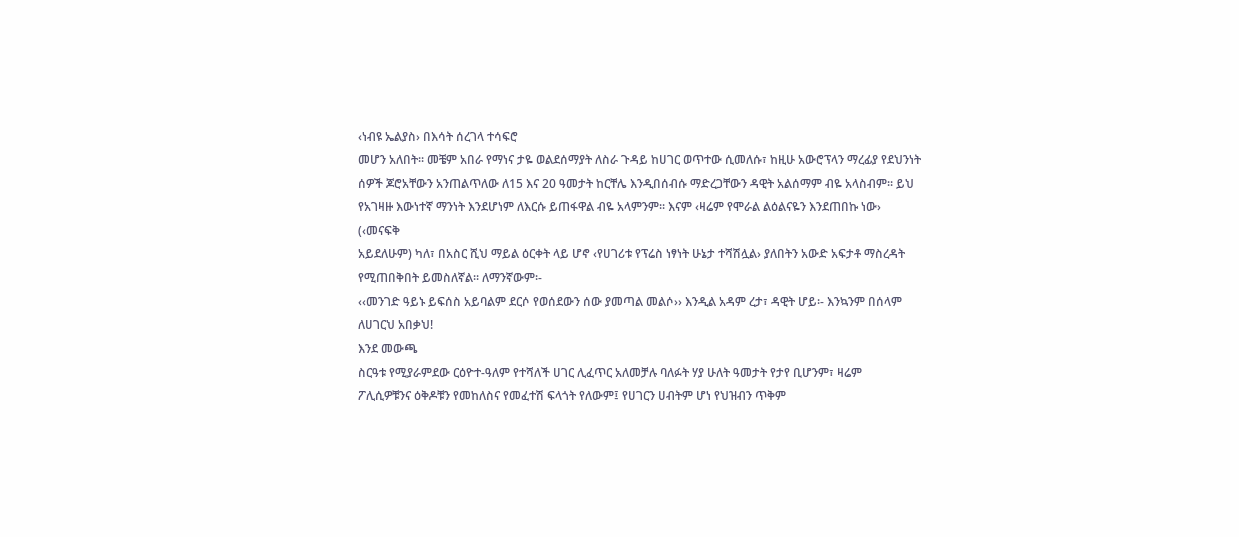‹ነብዩ ኤልያስ› በእሳት ሰረገላ ተሳፍሮ
መሆን አለበት፡፡ መቼም አበራ የማነና ታዬ ወልደሰማያት ለስራ ጉዳይ ከሀገር ወጥተው ሲመለሱ፣ ከዚሁ አውሮፕላን ማረፊያ የደህንነት
ሰዎች ጆሮአቸውን አንጠልጥለው ለ15 እና 20 ዓመታት ከርቸሌ እንዲበሰብሱ ማድረጋቸውን ዳዊት አልሰማም ብዬ አላስብም፡፡ ይህ
የአገዛዙ እውነተኛ ማንነት እንደሆነም ለእርሱ ይጠፋዋል ብዬ አላምንም፡፡ እናም ‹ዛሬም የሞራል ልዕልናዬን እንደጠበኩ ነው› (‹መናፍቅ
አይደለሁም) ካለ፣ በአስር ሺህ ማይል ዕርቀት ላይ ሆኖ ‹የሀገሪቱ የፕሬስ ነፃነት ሁኔታ ተሻሽሏል› ያለበትን አውድ አፍታቶ ማስረዳት
የሚጠበቅበት ይመስለኛል፡፡ ለማንኛውም፡-
‹‹መንገድ ዓይኑ ይፍሰስ አይባልም ደርሶ የወሰደውን ሰው ያመጣል መልሶ›› እንዲል አዳም ረታ፣ ዳዊት ሆይ፡- እንኳንም በሰላም ለሀገርህ አበቃህ!
እንደ መውጫ
ስርዓቱ የሚያራምደው ርዕዮተ-ዓለም የተሻለች ሀገር ሊፈጥር አለመቻሉ ባለፉት ሃያ ሁለት ዓመታት የታየ ቢሆንም፣ ዛሬም
ፖሊሲዎቹንና ዕቅዶቹን የመከለስና የመፈተሽ ፍላጎት የለውም፤ የሀገርን ሀብትም ሆነ የህዝብን ጥቅም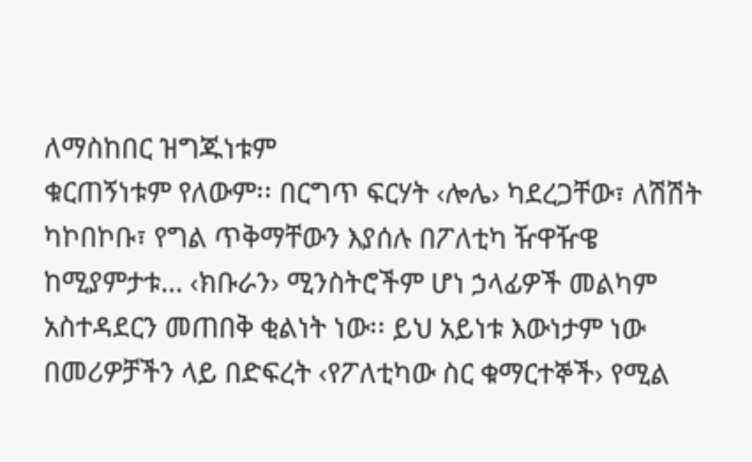ለማስከበር ዝግጁነቱም
ቁርጠኝነቱም የለውም፡፡ በርግጥ ፍርሃት ‹ሎሌ› ካደረጋቸው፣ ለሽሽት ካኮበኮቡ፣ የግል ጥቅማቸውን እያሰሉ በፖለቲካ ዥዋዥዌ
ከሚያምታቱ… ‹ክቡራን› ሚንስትሮችም ሆነ ኃላፊዎች መልካም አስተዳደርን መጠበቅ ቂልነት ነው፡፡ ይህ አይነቱ እውነታም ነው
በመሪዎቻችን ላይ በድፍረት ‹የፖለቲካው ስር ቁማርተኞች› የሚል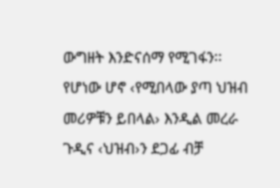ውግዘት እንድናሰማ የሚገፋን፡፡ የሆነው ሆኖ ‹የሚበላው ያጣ ህዝብ
መሪዎቹን ይበላል› እንዲል መረራ ጉዲና ‹ህዝብ›ን ደጋፊ ብቻ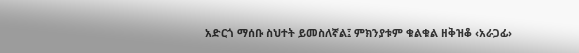አድርጎ ማሰቡ ስህተት ይመስለኛል፤ ምክንያቱም ቁልቁል ዘቅዝቆ ‹አራጋፊ›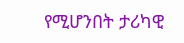የሚሆንበት ታሪካዊ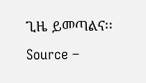ጊዜ ይመጣልና፡፡
Source –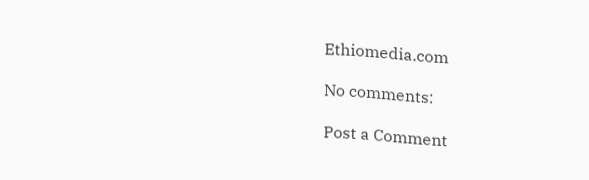Ethiomedia.com

No comments:

Post a Comment